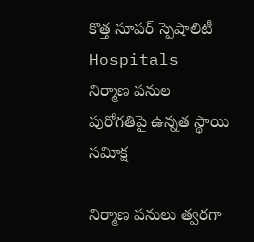కొత్త సూపర్‌ స్పెషాలిటీ Hospitals నిర్మాణ పనుల పురోగతిపై ఉన్నత స్థాయి సవిూక్ష

నిర్మాణ పనులు త్వరగా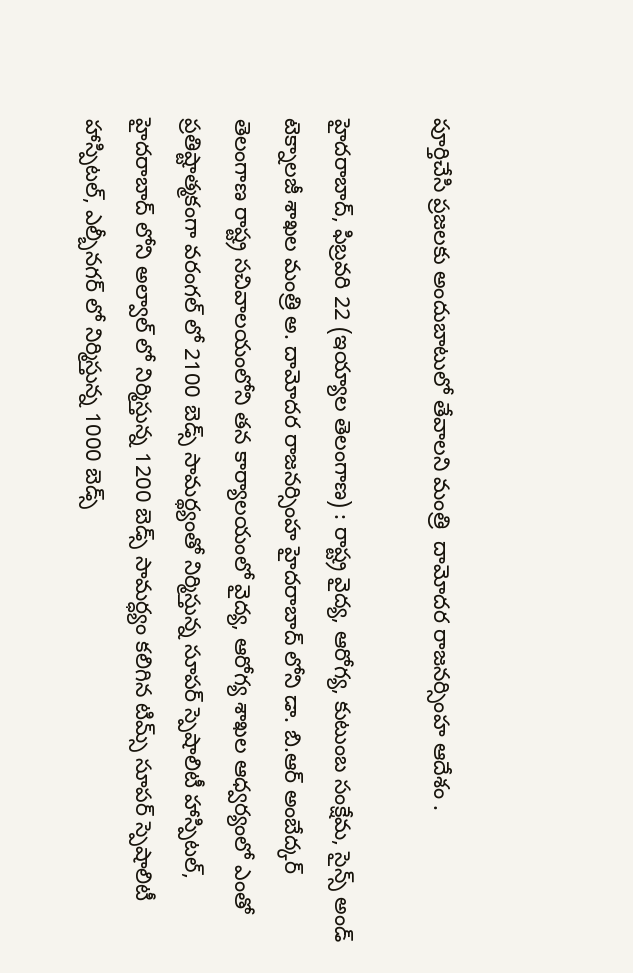పూర్తిచేసి ప్రజలకు అందుబాటులో తేవాలని మంత్రి  దామోదర రాజనర్సింహ ఆదేశం .

హైదరాబాద్‌, ఫిబ్రవరి 22 (ఇయ్యాల తెలంగాణ) : రాష్ట్ర వైద్య, ఆరోగ్య, కుటుంబ సంక్షేమ, సైన్స్‌ అండ్‌ టెక్నాలజీ శాఖల మంత్రి అ. దామోదర రాజనర్సింహ హైదరాబాద్‌ లోని డా. బి.ఆర్‌ అంబేద్కర్‌ తెలంగాణ రాష్ట్ర సచివాలయంలోని తన కార్యాలయంలో వైద్య, ఆరోగ్య శాఖల ఆధ్వర్యంలో ఎంతో ప్రతిష్టాత్మకంగా వరంగల్‌ లో 2100 బెడ్స్‌ సామర్థ్యంతో నిర్మిస్తున్న సూపర్‌ స్పెషాలిటీ హాస్పిటల్‌, హైదరాబాద్‌ లోని అల్వాల్‌ లో నిర్మిస్తున్న 1200 బెడ్స్‌ సామర్ధ్యం కలిగిన టిమ్స్‌ సూపర్‌ స్పెషాలిటీ హాస్పిటల్‌, ఎల్బీనగర్‌ లో నిర్మిస్తున్న 1000 బెడ్స్‌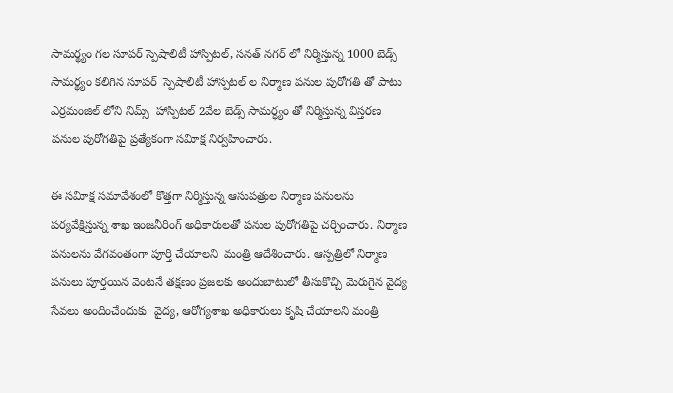సామర్థ్యం గల సూపర్‌ స్పెషాలిటీ హాస్పిటల్‌, సనత్‌ నగర్‌ లో నిర్మిస్తున్న 1000 బెడ్స్‌ సామర్థ్యం కలిగిన సూపర్‌  స్పెషాలిటీ హాస్పటల్‌ ల నిర్మాణ పనుల పురోగతి తో పాటు ఎర్రమంజిల్‌ లోని నిమ్స్‌  హాస్పిటల్‌ 2వేల బెడ్స్‌ సామర్ధ్యం తో నిర్మిస్తున్న విస్తరణ పనుల పురోగతిపై ప్రత్యేకంగా సవిూక్ష నిర్వహించారు.

ఈ సవిూక్ష సమావేశంలో కొత్తగా నిర్మిస్తున్న ఆసుపత్రుల నిర్మాణ పనులను పర్యవేక్షిస్తున్న శాఖ ఇంజనీరింగ్‌ అధికారులతో పనుల పురోగతిపై చర్చించారు. నిర్మాణ పనులను వేగవంతంగా పూర్తి చేయాలని  మంత్రి ఆదేశించారు. ఆస్పత్రిలో నిర్మాణ పనులు పూర్తయిన వెంటనే తక్షణం ప్రజలకు అందుబాటులో తీసుకొచ్చి మెరుగైన వైద్య సేవలు అందించేందుకు  వైద్య, ఆరోగ్యశాఖ అధికారులు కృషి చేయాలని మంత్రి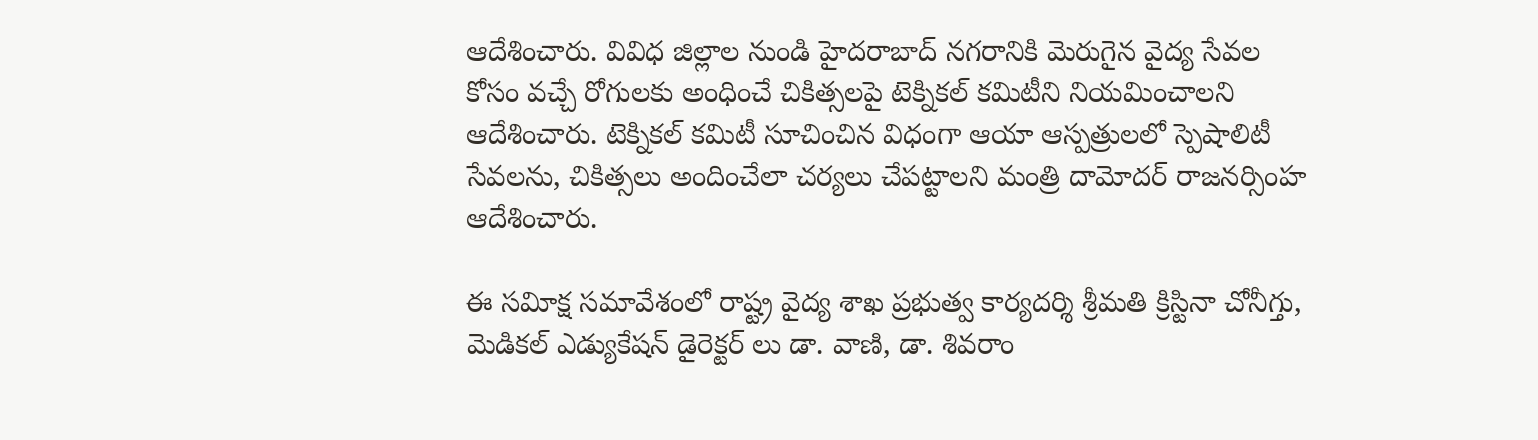ఆదేశించారు. వివిధ జిల్లాల నుండి హైదరాబాద్‌ నగరానికి మెరుగైన వైద్య సేవల కోసం వచ్చే రోగులకు అంధించే చికిత్సలపై టెక్నికల్‌ కమిటీని నియమించాలని ఆదేశించారు. టెక్నికల్‌ కమిటీ సూచించిన విధంగా ఆయా ఆస్పత్రులలో స్పెషాలిటీ సేవలను, చికిత్సలు అందించేలా చర్యలు చేపట్టాలని మంత్రి దామోదర్‌ రాజనర్సింహ ఆదేశించారు.

ఈ సవిూక్ష సమావేశంలో రాష్ట్ర వైద్య శాఖ ప్రభుత్వ కార్యదర్శి శ్రీమతి క్రిస్టినా చోనీగ్తు,  మెడికల్‌ ఎడ్యుకేషన్‌ డైరెక్టర్‌ లు డా. వాణి, డా. శివరాం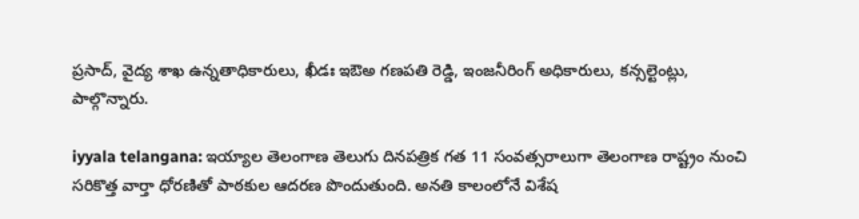ప్రసాద్‌, వైద్య శాఖ ఉన్నతాధికారులు, ఖీడః ఇఔఅ గణపతి రెడ్డి, ఇంజనీరింగ్‌ అధికారులు, కన్సల్టెంట్లు,  పాల్గొన్నారు.

iyyala telangana: ఇయ్యాల తెలంగాణ తెలుగు దినపత్రిక గత 11 సంవత్సరాలుగా తెలంగాణ రాష్ట్రం నుంచి సరికొత్త వార్తా ధోరణితో పాఠకుల ఆదరణ పొందుతుంది. అనతి కాలంలోనే విశేష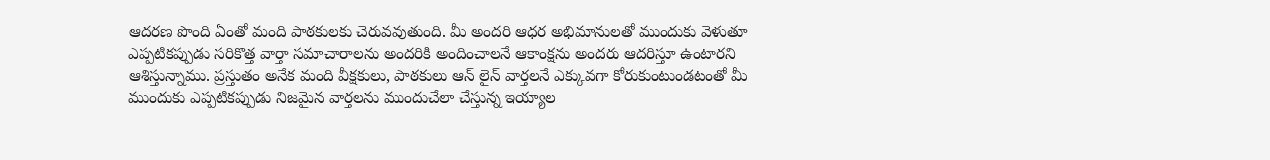ఆదరణ పొంది ఏంతో మంది పాఠకులకు చెరువవుతుంది. మీ అందరి ఆధర అభిమానులతో ముందుకు వెళుతూ ఎప్పటికప్పుడు సరికొత్త వార్తా సమాచారాలను అందరికి అందించాలనే ఆకాంక్షను అందరు ఆదరిస్తూ ఉంటారని ఆశిస్తున్నాము. ప్రస్తుతం అనేక మంది వీక్షకులు, పాఠకులు ఆన్ లైన్ వార్తలనే ఎక్కువగా కోరుకుంటుండటంతో మీ ముందుకు ఎప్పటికప్పుడు నిజమైన వార్తలను ముందుచేలా చేస్తున్న ఇయ్యాల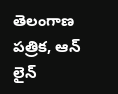తెలంగాణ పత్రిక, ఆన్ లైన్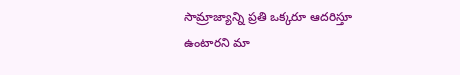సామ్రాజ్యాన్ని ప్రతి ఒక్కరూ ఆదరిస్తూ ఉంటారని మా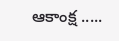ఆకాంక్ష .....